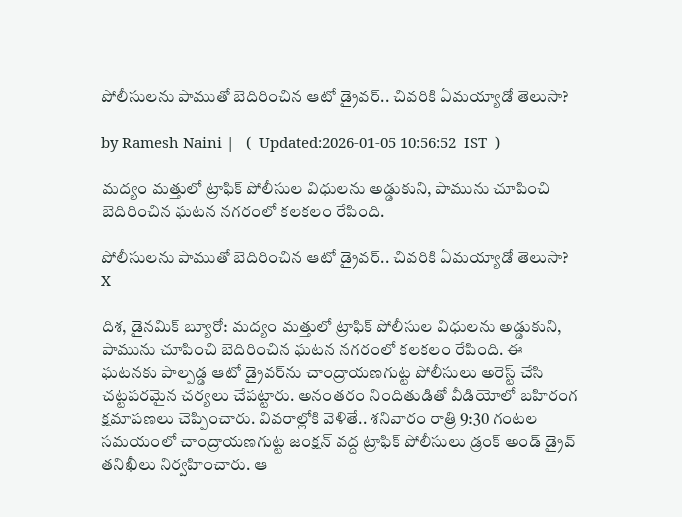పోలీసులను పాముతో బెదిరించిన ఆటో డ్రైవర్.. చివరికి ఏమయ్యాడో తెలుసా?

by Ramesh Naini |   (  Updated:2026-01-05 10:56:52  IST  )

మద్యం మత్తులో ట్రాఫిక్ పోలీసుల విధులను అడ్డుకుని, పామును చూపించి బెదిరించిన ఘటన నగరంలో కలకలం రేపింది.

పోలీసులను పాముతో బెదిరించిన ఆటో డ్రైవర్.. చివరికి ఏమయ్యాడో తెలుసా?
X

దిశ, డైనమిక్ బ్యూరో: మద్యం మత్తులో ట్రాఫిక్ పోలీసుల విధులను అడ్డుకుని, పామును చూపించి బెదిరించిన ఘటన నగరంలో కలకలం రేపింది. ఈ ఘటనకు పాల్పడ్డ ఆటో డ్రైవర్‌ను చాంద్రాయణగుట్ట పోలీసులు అరెస్ట్ చేసి చట్టపరమైన చర్యలు చేపట్టారు. అనంతరం నిందితుడితో వీడియోలో బహిరంగ క్షమాపణలు చెప్పించారు. వివరాల్లోకి వెళితే.. శనివారం రాత్రి 9:30 గంటల సమయంలో చాంద్రాయణగుట్ట జంక్షన్ వద్ద ట్రాఫిక్ పోలీసులు డ్రంక్ అండ్ డ్రైవ్ తనిఖీలు నిర్వహించారు. ఆ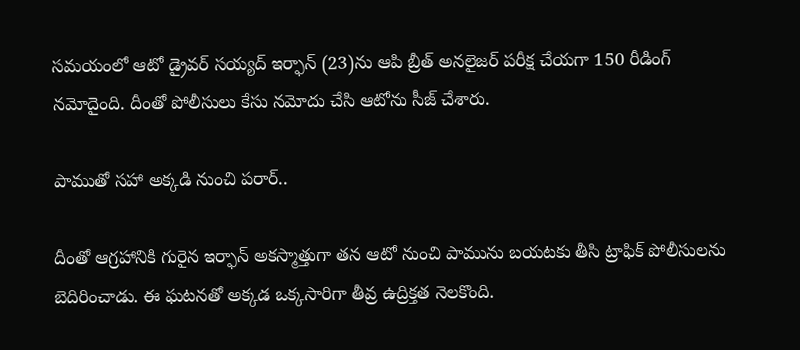సమయంలో ఆటో డ్రైవర్ సయ్యద్ ఇర్ఫాన్‌ (23)ను ఆపి బ్రీత్ అనలైజర్ పరీక్ష చేయగా 150 రీడింగ్ నమోదైంది. దీంతో పోలీసులు కేసు నమోదు చేసి ఆటో‌ను సీజ్ చేశారు.

పాముతో సహా అక్కడి నుంచి పరార్..

దీంతో ఆగ్రహానికి గురైన ఇర్ఫాన్ అకస్మాత్తుగా తన ఆటో నుంచి పామును బయటకు తీసి ట్రాఫిక్ పోలీసులను బెదిరించాడు. ఈ ఘటనతో అక్కడ ఒక్కసారిగా తీవ్ర ఉద్రిక్తత నెలకొంది.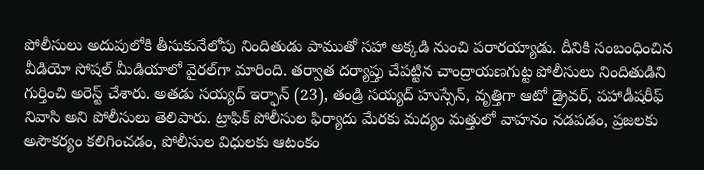పోలీసులు అదుపులోకి తీసుకునేలోపు నిందితుడు పాముతో సహా అక్కడి నుంచి పరారయ్యాడు. దీనికి సంబంధించిన వీడియో సోషల్ మీడియాలో వైరల్‌గా మారింది. తర్వాత దర్యాప్తు చేపట్టిన చాంద్రాయణగుట్ట పోలీసులు నిందితుడిని గుర్తించి అరెస్ట్ చేశారు. అతడు సయ్యద్ ఇర్ఫాన్ (23), తండ్రి సయ్యద్ హుస్సేన్, వృత్తిగా ఆటో డ్రైవర్, పహాడీషరీఫ్ నివాసి అని పోలీసులు తెలిపారు. ట్రాఫిక్ పోలీసుల ఫిర్యాదు మేరకు మద్యం మత్తులో వాహనం నడపడం, ప్రజలకు అసౌకర్యం కలిగించడం, పోలీసుల విధులకు ఆటంకం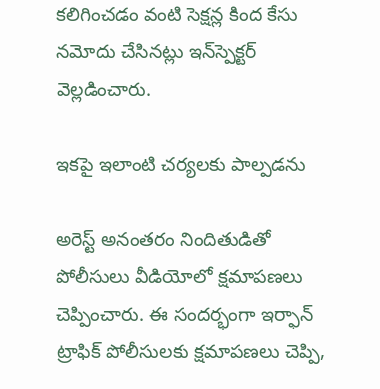కలిగించడం వంటి సెక్షన్ల కింద కేసు నమోదు చేసినట్లు ఇన్‌స్పెక్టర్ వెల్లడించారు.

ఇకపై ఇలాంటి చర్యలకు పాల్పడను

అరెస్ట్ అనంతరం నిందితుడితో పోలీసులు వీడియోలో క్షమాపణలు చెప్పించారు. ఈ సందర్భంగా ఇర్ఫాన్ ట్రాఫిక్ పోలీసులకు క్షమాపణలు చెప్పి,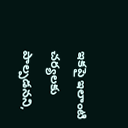ఇకపై ఇలాంటి చర్యలకు పాల్పడనని,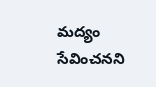మద్యం సేవించనని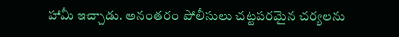హామీ ఇచ్చాడు. అనంతరం పోలీసులు చట్టపరమైన చర్యలను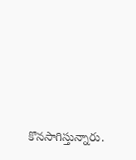కొనసాగిస్తున్నారు.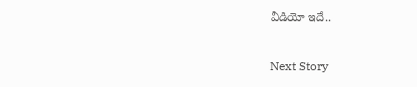వీడియో ఇదే..

Next Story